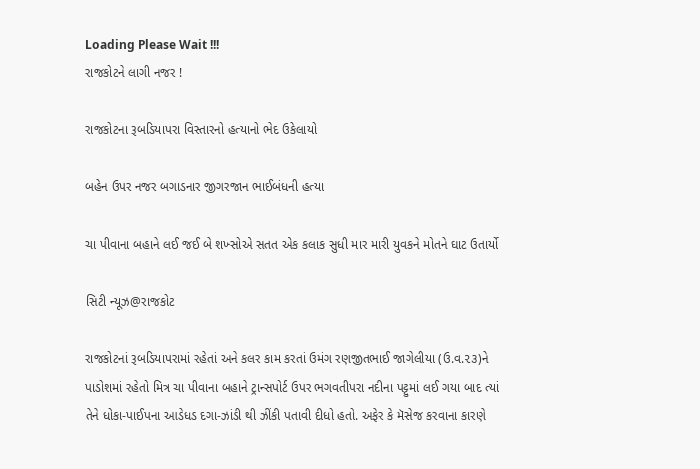Loading Please Wait !!!
રાજકોટને લાગી નજર !

રાજકોટના રૂબડિયાપરા વિસ્તારનો હત્યાનો ભેદ ઉકેલાયો

બહેન ઉપર નજર બગાડનાર જીગરજાન ભાઈબંધની હત્યા

ચા પીવાના બહાને લઈ જઈ બે શખ્સોએ સતત એક કલાક સુધી માર મારી યુવકને મોતને ઘાટ ઉતાર્યો

સિટી ન્યૂઝ@રાજકોટ

રાજકોટનાં રૂબડિયાપરામાં રહેતાં અને કલર કામ કરતાં ઉમંગ રણજીતભાઈ જાગેલીયા (ઉ.વ.૨૩)ને પાડોશમાં રહેતો મિત્ર ચા પીવાના બહાને ટ્રાન્સપોર્ટ ઉપર ભગવતીપરા નદીના પટ્ટુમાં લઈ ગયા બાદ ત્યાં તેને ધોકા-પાઈપના આડેધડ દગા-ઝાંડી થી ઝીંકી પતાવી દીધો હતો. અફેર કે મૅસેજ કરવાના કારણે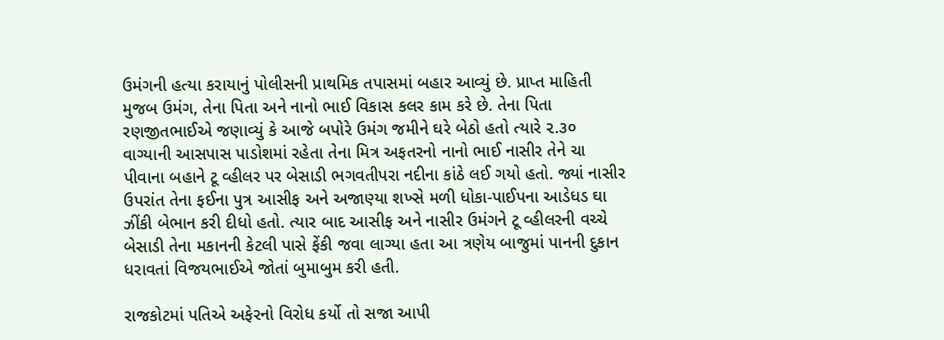ઉમંગની હત્યા કરાયાનું પોલીસની પ્રાથમિક તપાસમાં બહાર આવ્યું છે. પ્રાપ્ત માહિતી મુજબ ઉમંગ, તેના પિતા અને નાનો ભાઈ વિકાસ કલર કામ કરે છે. તેના પિતા રણજીતભાઈએ જણાવ્યું કે આજે બપોરે ઉમંગ જમીને ઘરે બેઠો હતો ત્યારે ૨.૩૦ વાગ્યાની આસપાસ પાડોશમાં રહેતા તેના મિત્ર અફતરનો નાનો ભાઈ નાસીર તેને ચા પીવાના બહાને ટૂ વ્હીલર પર બેસાડી ભગવતીપરા નદીના કાંઠે લઈ ગયો હતો. જ્યાં નાસીર ઉપરાંત તેના ફઈના પુત્ર આસીફ અને અજાણ્યા શખ્સે મળી ધોકા-પાઈપના આડેધડ ઘા ઝીંકી બેભાન કરી દીધો હતો. ત્યાર બાદ આસીફ અને નાસીર ઉમંગને ટૂ વ્હીલરની વચ્ચે બેસાડી તેના મકાનની કેટલી પાસે ફેંકી જવા લાગ્યા હતા આ ત્રણેય બાજુમાં પાનની દુકાન ધરાવતાં વિજયભાઈએ જોતાં બુમાબુમ કરી હતી.

રાજકોટમાં પતિએ અફેરનો વિરોધ કર્યો તો સજા આપી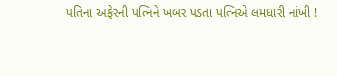પતિના અફેરની પત્નિને ખબર પડતા પત્નિએ લમધારી નાંખી !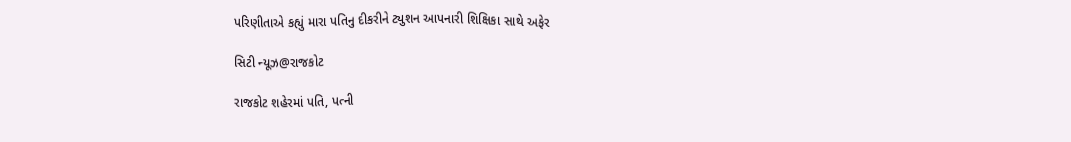પરિણીતાએ કહ્યું મારા પતિનુ દીકરીને ટ્યુશન આપનારી શિક્ષિકા સાથે અફેર

સિટી ન્યૂઝ@રાજકોટ

રાજકોટ શહેરમાં પતિ, પત્ની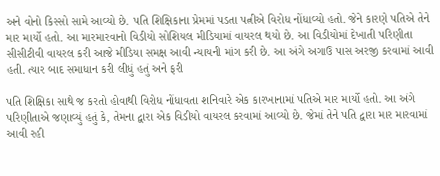અને વોનો કિસ્સો સામે આવ્યો છે. પતિ શિક્ષિકાના પ્રેમમાં પડતા પત્નીએ વિરોધ નોંધાવ્યો હતો. જેને કારણે પતિએ તેને માર માર્યો હતો. આ મારમારવાનો વિડીયો સોશિયલ મીડિયામાં વાયરલ થયો છે. આ વિડીયોમાં દેખાતી પરિણીતા સીસીટીવી વાયરલ કરી આજે મીડિયા સમક્ષ આવી ન્યાયની માંગ કરી છે. આ અંગે અગાઉ પાસ અરજી કરવામાં આવી હતી. ત્યાર બાદ સમાધાન કરી લીધું હતું અને ફરી

પતિ શિક્ષિકા સાથે જ કરતો હોવાથી વિરોધ નોંધાવતા શનિવારે એક કારખાનામાં પતિએ માર માર્યો હતો. આ અંગે પરિણીતાએ જણાવ્યું હતું કે, તેમના દ્વારા એક વિડીયો વાયરલ કરવામાં આવ્યો છે. જેમાં તેને પતિ દ્વારા માર મારવામાં આવી રહી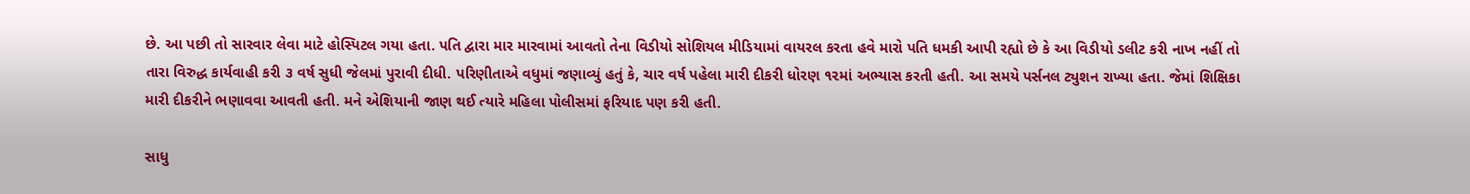છે. આ પછી તો સારવાર લેવા માટે હોસ્પિટલ ગયા હતા. પતિ દ્વારા માર મારવામાં આવતો તેના વિડીયો સોશિયલ મીડિયામાં વાયરલ કરતા હવે મારો પતિ ધમકી આપી રહ્યો છે કે આ વિડીયો ડલીટ કરી નાખ નહીં તો તારા વિરુદ્ધ કાર્યવાહી કરી ૩ વર્ષ સુધી જેલમાં પુરાવી દીધી. પરિણીતાએ વધુમાં જણાવ્યું હતું કે, ચાર વર્ષ પહેલા મારી દીકરી ધોરણ ૧૨માં અભ્યાસ કરતી હતી. આ સમયે પર્સનલ ટ્યુશન રાખ્યા હતા. જેમાં શિક્ષિકા મારી દીકરીને ભણાવવા આવતી હતી. મને એશિયાની જાણ થઈ ત્યારે મહિલા પોલીસમાં ફરિયાદ પણ કરી હતી.

સાધુ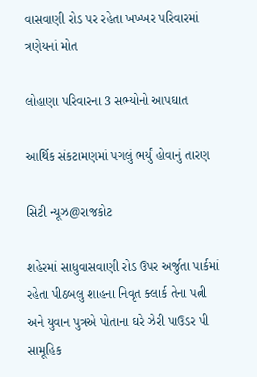વાસવાણી રોડ પર રહેતા ખખ્ખર પરિવારમાં ત્રણેયનાં મોત

લોહાણા પરિવારના 3 સભ્યોનો આપઘાત

આર્થિક સંકટામણમાં પગલું ભર્યું હોવાનું તારણ

સિટી ન્યૂઝ@રાજકોટ

શહેરમાં સાધુવાસવાણી રોડ ઉપર અર્જુતા પાર્કમાં રહેતા પીઠબલુ શાહના નિવૃત ક્લાર્ક તેના પત્ની અને યુવાન પુત્રએ પોતાના ઘરે ઝેરી પાઉડર પી સામૂહિક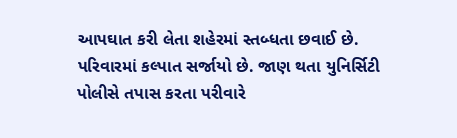આપઘાત કરી લેતા શહેરમાં સ્તબ્ધતા છવાઈ છે. પરિવારમાં કલ્પાત સર્જાયો છે. જાણ થતા યુનિર્સિટી પોલીસે તપાસ કરતા પરીવારે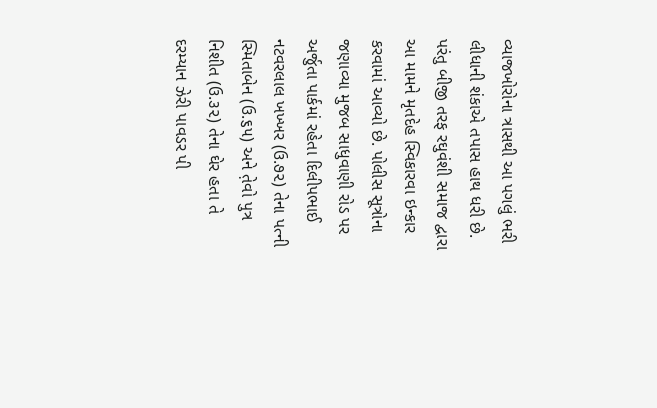વ્યાજખોરોના ત્રાસથી આ પગલું ભરી લીધાની શંકાએ તપાસ હાથ ધરી છે. પરંતુ બીજી તરફ રઘુવંશી સમાજ દ્વારા આ મામને મૃતદેહ સ્વિકારવા ઇન્કાર કરવામાં આવ્યો છે. પોલીસ સૂત્રોના જણાવ્યા મુજબ સાધુવાણી રોડ પર અર્જુતા પાર્કમાં રહેતા દિલીપભાઈ નટવરલાલ ખખ્ખર (ઉ.૭૨) તેના પત્ની સ્મિતાબેન (ઉ.૬૫) અને ત઼ેવો પુત્ર નિશીત (ઉ.૩૨) તેના ઘેર હતા તે દરમ્યાન ઝેરી પાવડર પી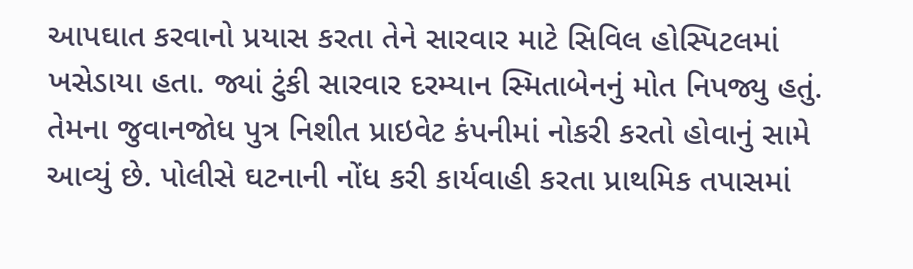આપઘાત કરવાનો પ્રયાસ કરતા તેને સારવાર માટે સિવિલ હોસ્પિટલમાં ખસેડાયા હતા. જ્યાં ટુંકી સારવાર દરમ્યાન સ્મિતાબેનનું મોત નિપજ્યુ હતું. તેમના જુવાનજોધ પુત્ર નિશીત પ્રાઇવેટ કંપનીમાં નોકરી કરતો હોવાનું સામે આવ્યું છે. પોલીસે ઘટનાની નોંધ કરી કાર્યવાહી કરતા પ્રાથમિક તપાસમાં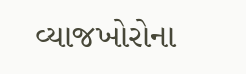વ્યાજખોરોના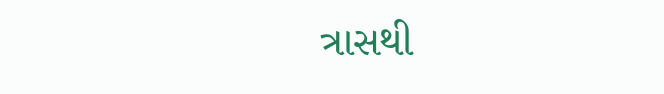ત્રાસથી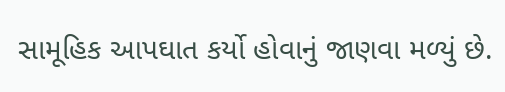સામૂહિક આપઘાત કર્યો હોવાનું જાણવા મળ્યું છે.